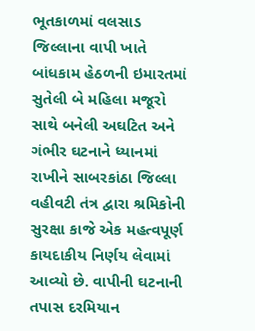ભૂતકાળમાં વલસાડ જિલ્લાના વાપી ખાતે બાંધકામ હેઠળની ઇમારતમાં સુતેલી બે મહિલા મજૂરો સાથે બનેલી અઘટિત અને ગંભીર ઘટનાને ધ્યાનમાં રાખીને સાબરકાંઠા જિલ્લા વહીવટી તંત્ર દ્વારા શ્રમિકોની સુરક્ષા કાજે એક મહત્વપૂર્ણ કાયદાકીય નિર્ણય લેવામાં આવ્યો છે. વાપીની ઘટનાની તપાસ દરમિયાન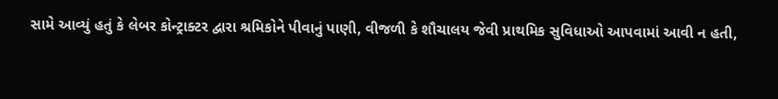સામે આવ્યું હતું કે લેબર કોન્ટ્રાક્ટર દ્વારા શ્રમિકોને પીવાનું પાણી, વીજળી કે શૌચાલય જેવી પ્રાથમિક સુવિધાઓ આપવામાં આવી ન હતી,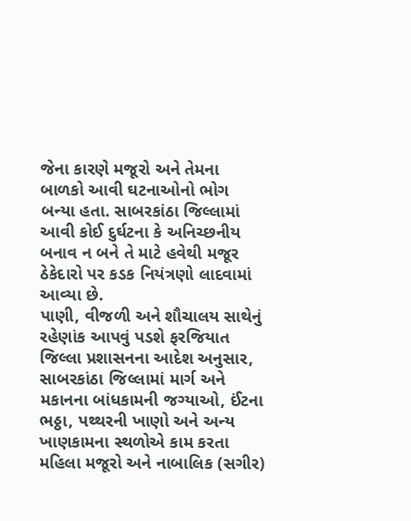જેના કારણે મજૂરો અને તેમના બાળકો આવી ઘટનાઓનો ભોગ બન્યા હતા. સાબરકાંઠા જિલ્લામાં આવી કોઈ દુર્ઘટના કે અનિચ્છનીય બનાવ ન બને તે માટે હવેથી મજૂર ઠેકેદારો પર કડક નિયંત્રણો લાદવામાં આવ્યા છે.
પાણી, વીજળી અને શૌચાલય સાથેનું રહેણાંક આપવું પડશે ફરજિયાત જિલ્લા પ્રશાસનના આદેશ અનુસાર, સાબરકાંઠા જિલ્લામાં માર્ગ અને મકાનના બાંધકામની જગ્યાઓ, ઈંટના ભઠ્ઠા, પથ્થરની ખાણો અને અન્ય ખાણકામના સ્થળોએ કામ કરતા મહિલા મજૂરો અને નાબાલિક (સગીર)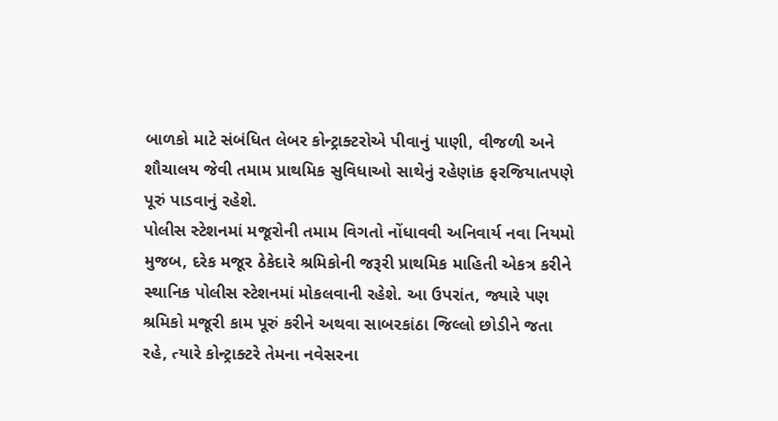બાળકો માટે સંબંધિત લેબર કોન્ટ્રાક્ટરોએ પીવાનું પાણી, વીજળી અને શૌચાલય જેવી તમામ પ્રાથમિક સુવિધાઓ સાથેનું રહેણાંક ફરજિયાતપણે પૂરું પાડવાનું રહેશે.
પોલીસ સ્ટેશનમાં મજૂરોની તમામ વિગતો નોંધાવવી અનિવાર્ય નવા નિયમો મુજબ, દરેક મજૂર ઠેકેદારે શ્રમિકોની જરૂરી પ્રાથમિક માહિતી એકત્ર કરીને સ્થાનિક પોલીસ સ્ટેશનમાં મોકલવાની રહેશે. આ ઉપરાંત, જ્યારે પણ શ્રમિકો મજૂરી કામ પૂરું કરીને અથવા સાબરકાંઠા જિલ્લો છોડીને જતા રહે, ત્યારે કોન્ટ્રાક્ટરે તેમના નવેસરના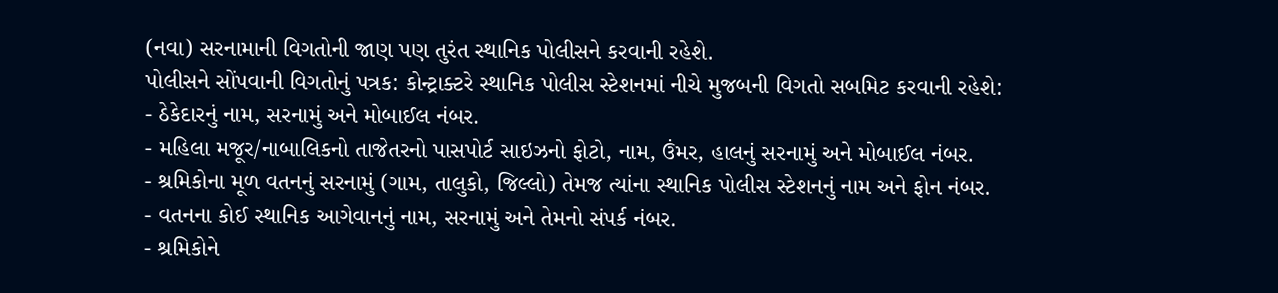(નવા) સરનામાની વિગતોની જાણ પણ તુરંત સ્થાનિક પોલીસને કરવાની રહેશે.
પોલીસને સોંપવાની વિગતોનું પત્રક: કોન્ટ્રાક્ટરે સ્થાનિક પોલીસ સ્ટેશનમાં નીચે મુજબની વિગતો સબમિટ કરવાની રહેશે:
- ઠેકેદારનું નામ, સરનામું અને મોબાઈલ નંબર.
- મહિલા મજૂર/નાબાલિકનો તાજેતરનો પાસપોર્ટ સાઇઝનો ફોટો, નામ, ઉંમર, હાલનું સરનામું અને મોબાઈલ નંબર.
- શ્રમિકોના મૂળ વતનનું સરનામું (ગામ, તાલુકો, જિલ્લો) તેમજ ત્યાંના સ્થાનિક પોલીસ સ્ટેશનનું નામ અને ફોન નંબર.
- વતનના કોઈ સ્થાનિક આગેવાનનું નામ, સરનામું અને તેમનો સંપર્ક નંબર.
- શ્રમિકોને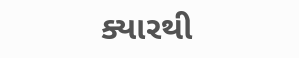ક્યારથી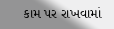કામ પર રાખવામાં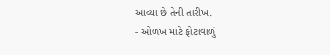આવ્યા છે તેની તારીખ.
- ઓળખ માટે ફોટાવાળું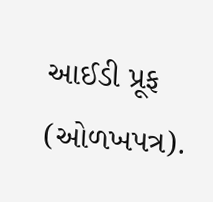આઈડી પ્રૂફ (ઓળખપત્ર).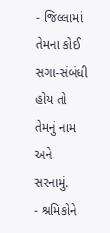- જિલ્લામાં તેમના કોઈ સગા-સંબંધી હોય તો તેમનું નામ અને સરનામું.
- શ્રમિકોને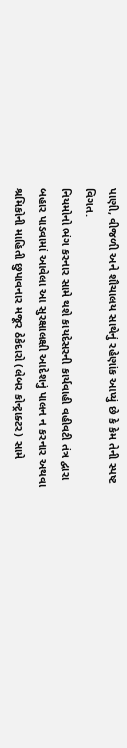પાણી, વીજળી અને શૌચાલય સાથેનું રહેણાંક આપ્યું છે કે કેમ તેની સ્પષ્ટ વિગત.
નિયમોનો ભંગ કરનાર સામે થશે કાયદેસરની કાર્યવાહી વહીવટી તંત્ર દ્વારા બહાર પાડવામાં આવેલા આ સુરક્ષાલક્ષી આદેશનું પાલન ન કરનાર અથવા શ્રમિકોની માહિતી છુપાવનાર મજૂર ઠેકેદારો (લેબર કોન્ટ્રાક્ટર) સામે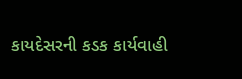કાયદેસરની કડક કાર્યવાહી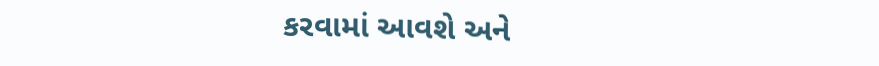કરવામાં આવશે અને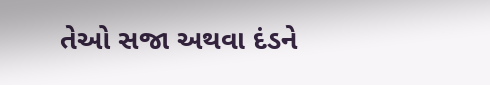તેઓ સજા અથવા દંડને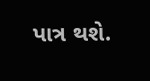પાત્ર થશે.